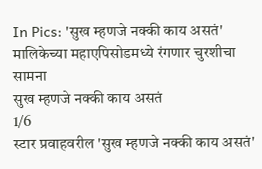In Pics: 'सुख म्हणजे नक्की काय असतं' मालिकेच्या महाएपिसोडमध्ये रंगणार चुरशीचा सामना
सुख म्हणजे नक्की काय असतं
1/6
स्टार प्रवाहवरील 'सुख म्हणजे नक्की काय असतं'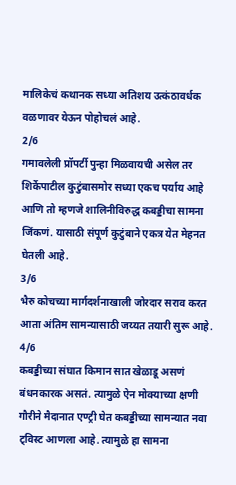मालिकेचं कथानक सध्या अतिशय उत्कंठावर्धक वळणावर येऊन पोहोचलं आहे.
2/6
गमावलेली प्रॉपर्टी पुन्हा मिळवायची असेल तर शिर्केपाटील कुटुंबासमोर सध्या एकच पर्याय आहे आणि तो म्हणजे शालिनीविरुद्ध कबड्डीचा सामना जिंकणं. यासाठी संपूर्ण कुटुंबाने एकत्र येत मेहनत घेतली आहे.
3/6
भैरु कोचच्या मार्गदर्शनाखाली जोरदार सराव करत आता अंतिम सामन्यासाठी जय्यत तयारी सुरू आहे.
4/6
कबड्डीच्या संघात किमान सात खेळाडू असणं बंधनकारक असतं. त्यामुळे ऐन मोक्याच्या क्षणी गौरीने मैदानात एण्ट्री घेत कबड्डीच्या सामन्यात नवा ट्विस्ट आणला आहे. त्यामुळे हा सामना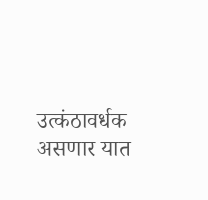उत्कंठावर्धक असणार यात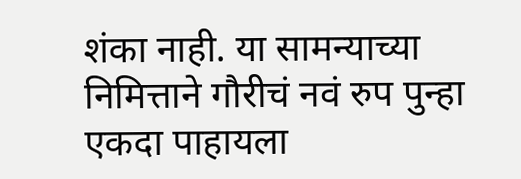शंका नाही. या सामन्याच्या निमित्ताने गौरीचं नवं रुप पुन्हा एकदा पाहायला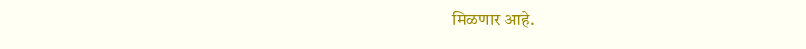मिळणार आहे.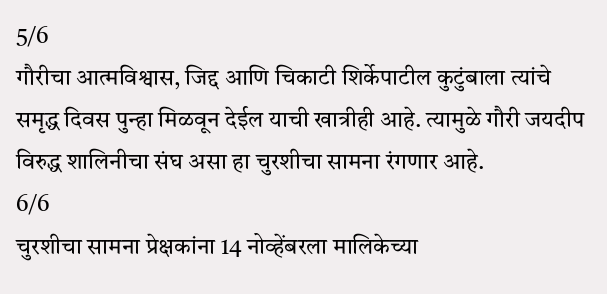5/6
गौरीचा आत्मविश्वास, जिद्द आणि चिकाटी शिर्केपाटील कुटुंबाला त्यांचे समृद्ध दिवस पुन्हा मिळवून देईल याची खात्रीही आहे. त्यामुळे गौरी जयदीप विरुद्ध शालिनीचा संघ असा हा चुरशीचा सामना रंगणार आहे.
6/6
चुरशीचा सामना प्रेक्षकांना 14 नोव्हेंबरला मालिकेच्या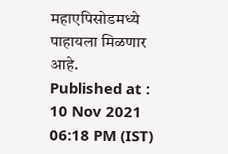महाएपिसोडमध्ये पाहायला मिळणार आहे.
Published at : 10 Nov 2021 06:18 PM (IST)